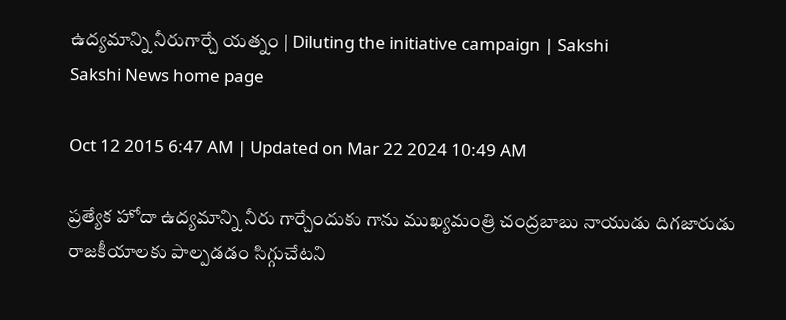ఉద్యమాన్ని నీరుగార్చే యత్నం | Diluting the initiative campaign | Sakshi
Sakshi News home page

Oct 12 2015 6:47 AM | Updated on Mar 22 2024 10:49 AM

ప్రత్యేక హోదా ఉద్యమాన్ని నీరు గార్చేందుకు గాను ముఖ్యమంత్రి చంద్రబాబు నాయుడు దిగజారుడు రాజకీయాలకు పాల్పడడం సిగ్గుచేటని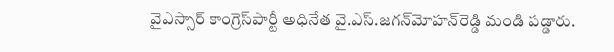వైఎస్సార్ కాంగ్రెస్‌పార్టీ అధినేత వై.ఎస్.జగన్‌మోహన్‌రెడ్డి మండి పడ్డారు.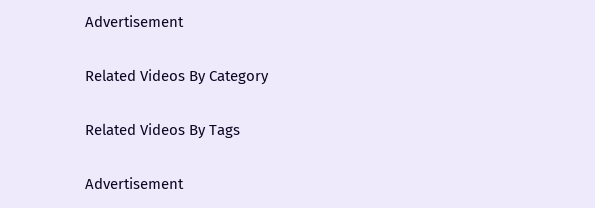Advertisement

Related Videos By Category

Related Videos By Tags

Advertisement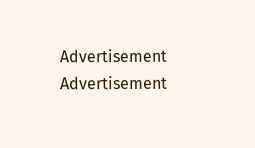Advertisement
Advertisement